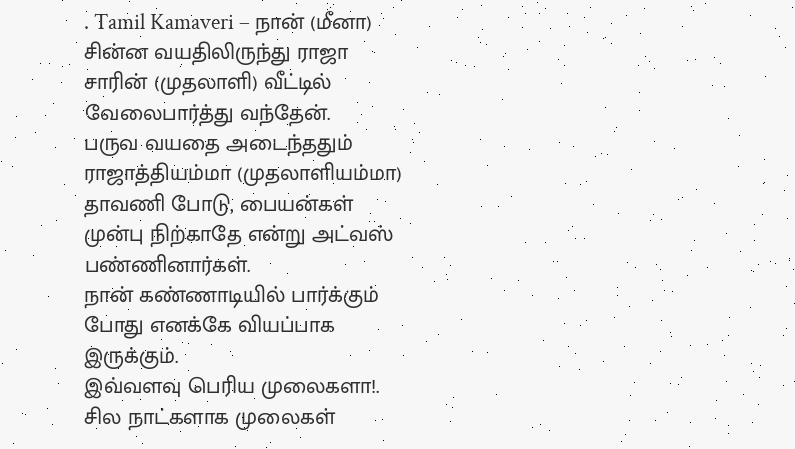. Tamil Kamaveri – நான் (மீனா) சின்ன வயதிலிருந்து ராஜா சாரின் (முதலாளி) வீட்டில் வேலைபார்த்து வந்தேன்.
பருவ வயதை அடைந்ததும் ராஜாத்தியம்மா (முதலாளியம்மா) தாவணி போடு, பையன்கள் முன்பு நிற்காதே என்று அட்வஸ் பண்ணினார்கள்.
நான் கண்ணாடியில் பார்க்கும் போது எனக்கே வியப்பாக இருக்கும்.
இவ்வளவு பெரிய முலைகளா!.
சில நாட்களாக முலைகள்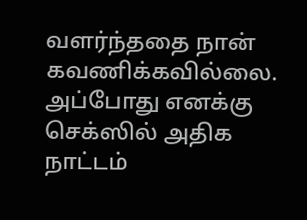வளர்ந்ததை நான் கவணிக்கவில்லை.
அப்போது எனக்கு செக்ஸில் அதிக நாட்டம்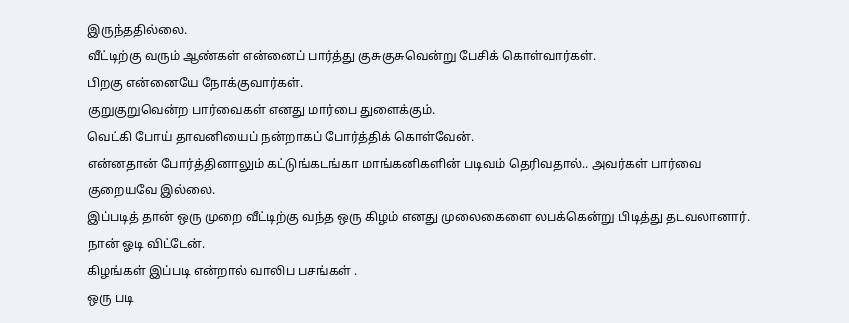இருந்ததில்லை.
வீட்டிற்கு வரும் ஆண்கள் என்னைப் பார்த்து குசுகுசுவென்று பேசிக் கொள்வார்கள்.
பிறகு என்னையே நோக்குவார்கள்.
குறுகுறுவென்ற பார்வைகள் எனது மார்பை துளைக்கும்.
வெட்கி போய் தாவனியைப் நன்றாகப் போர்த்திக் கொள்வேன்.
என்னதான் போர்த்தினாலும் கட்டுங்கடங்கா மாங்கனிகளின் படிவம் தெரிவதால்.. அவர்கள் பார்வை குறையவே இல்லை.
இப்படித் தான் ஒரு முறை வீட்டிற்கு வந்த ஒரு கிழம் எனது முலைகைளை லபக்கென்று பிடித்து தடவலானார்.
நான் ஓடி விட்டேன்.
கிழங்கள் இப்படி என்றால் வாலிப பசங்கள் .
ஒரு படி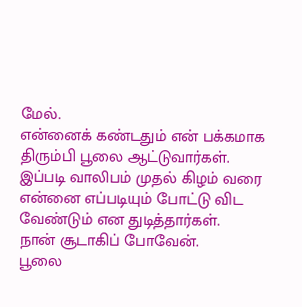மேல்.
என்னைக் கண்டதும் என் பக்கமாக திரும்பி பூலை ஆட்டுவார்கள்.
இப்படி வாலிபம் முதல் கிழம் வரை என்னை எப்படியும் போட்டு விட வேண்டும் என துடித்தார்கள்.
நான் சூடாகிப் போவேன்.
பூலை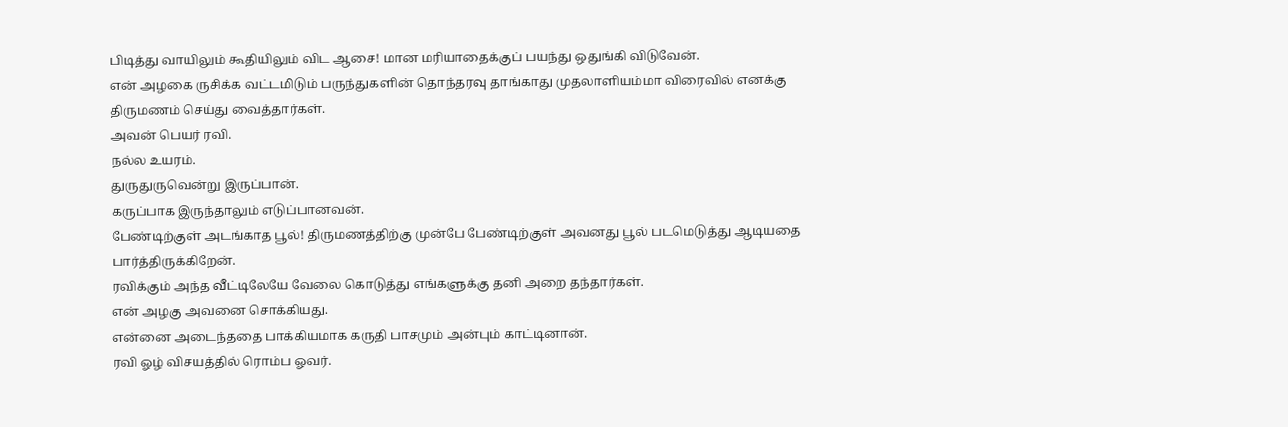பிடித்து வாயிலும் கூதியிலும் விட ஆசை! மான மரியாதைக்குப் பயந்து ஒதுங்கி விடுவேன்.
என் அழகை ருசிக்க வட்டமிடும் பருந்துகளின் தொந்தரவு தாங்காது முதலாளியம்மா விரைவில் எனக்கு திருமணம் செய்து வைத்தார்கள்.
அவன் பெயர் ரவி.
நல்ல உயரம்.
துருதுருவென்று இருப்பான்.
கருப்பாக இருந்தாலும் எடுப்பானவன்.
பேண்டிற்குள் அடங்காத பூல்! திருமணத்திற்கு முன்பே பேண்டிற்குள் அவனது பூல் படமெடுத்து ஆடியதை பார்த்திருக்கிறேன்.
ரவிக்கும் அந்த வீட்டிலேயே வேலை கொடுத்து எங்களுக்கு தனி அறை தந்தார்கள்.
என் அழகு அவனை சொக்கியது.
என்னை அடைந்ததை பாக்கியமாக கருதி பாசமும் அன்பும் காட்டினான்.
ரவி ஓழ் விசயத்தில் ரொம்ப ஓவர்.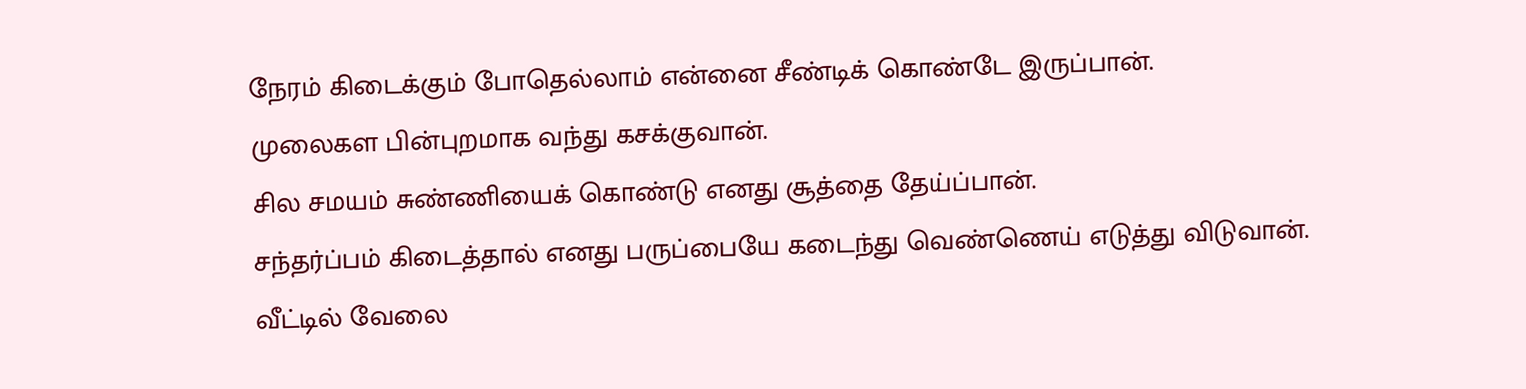நேரம் கிடைக்கும் போதெல்லாம் என்னை சீண்டிக் கொண்டே இருப்பான்.
முலைகள பின்புறமாக வந்து கசக்குவான்.
சில சமயம் சுண்ணியைக் கொண்டு எனது சூத்தை தேய்ப்பான்.
சந்தர்ப்பம் கிடைத்தால் எனது பருப்பையே கடைந்து வெண்ணெய் எடுத்து விடுவான்.
வீட்டில் வேலை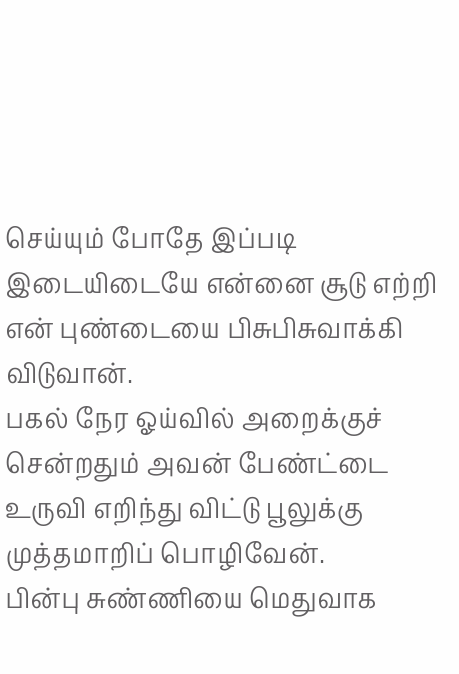செய்யும் போதே இப்படி இடையிடையே என்னை சூடு எற்றி என் புண்டையை பிசுபிசுவாக்கி விடுவான்.
பகல் நேர ஓய்வில் அறைக்குச் சென்றதும் அவன் பேண்ட்டை உருவி எறிந்து விட்டு பூலுக்கு முத்தமாறிப் பொழிவேன்.
பின்பு சுண்ணியை மெதுவாக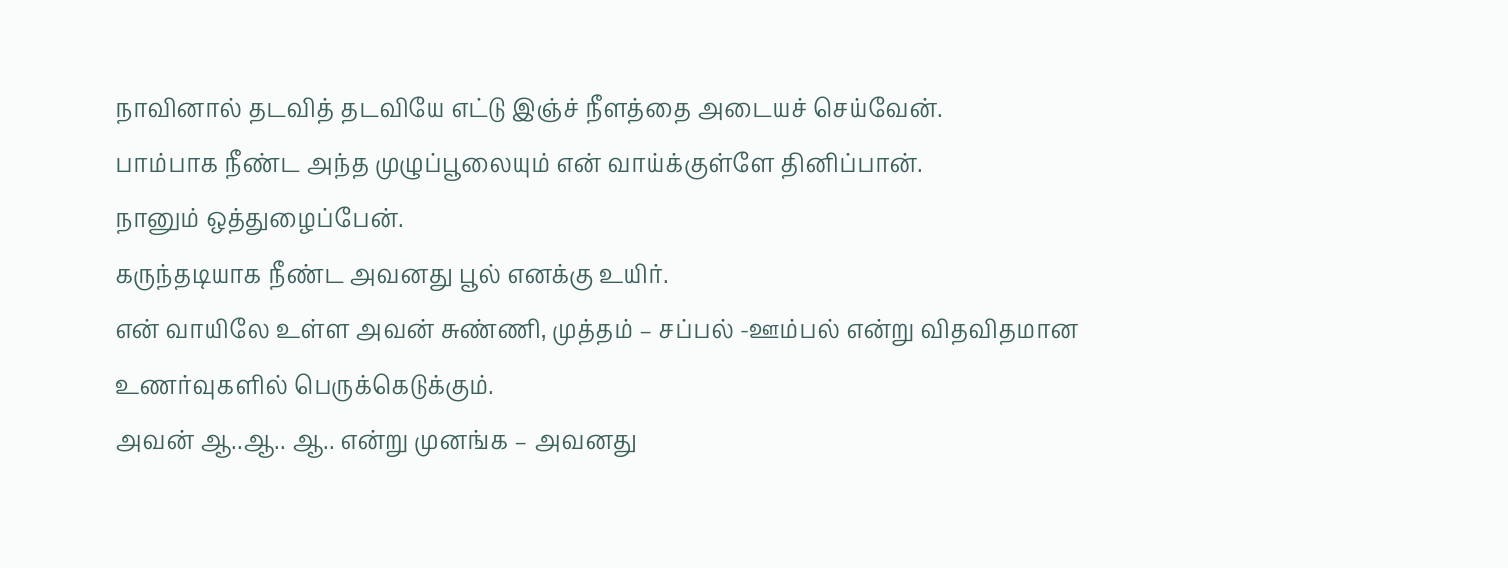நாவினால் தடவித் தடவியே எட்டு இஞ்ச் நீளத்தை அடையச் செய்வேன்.
பாம்பாக நீண்ட அந்த முழுப்பூலையும் என் வாய்க்குள்ளே தினிப்பான்.
நானும் ஒத்துழைப்பேன்.
கருந்தடியாக நீண்ட அவனது பூல் எனக்கு உயிர்.
என் வாயிலே உள்ள அவன் சுண்ணி, முத்தம் – சப்பல் -ஊம்பல் என்று விதவிதமான உணர்வுகளில் பெருக்கெடுக்கும்.
அவன் ஆ..ஆ.. ஆ.. என்று முனங்க – அவனது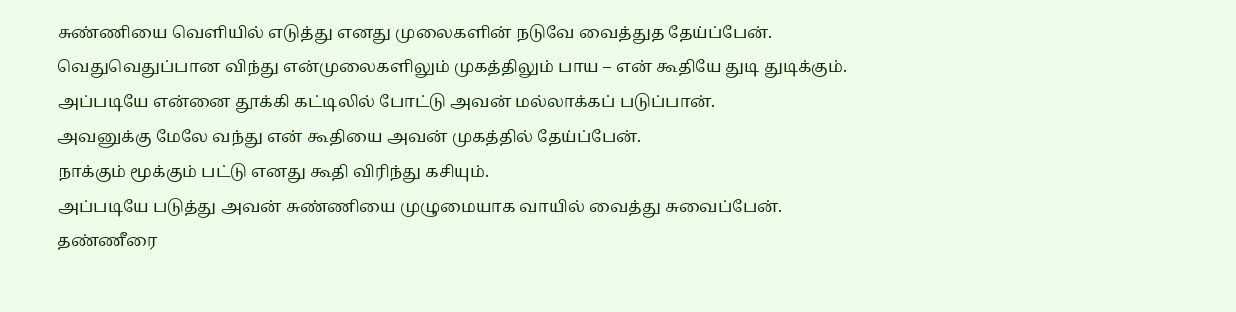சுண்ணியை வெளியில் எடுத்து எனது முலைகளின் நடுவே வைத்துத தேய்ப்பேன்.
வெதுவெதுப்பான விந்து என்முலைகளிலும் முகத்திலும் பாய – என் கூதியே துடி துடிக்கும்.
அப்படியே என்னை தூக்கி கட்டிலில் போட்டு அவன் மல்லாக்கப் படுப்பான்.
அவனுக்கு மேலே வந்து என் கூதியை அவன் முகத்தில் தேய்ப்பேன்.
நாக்கும் மூக்கும் பட்டு எனது கூதி விரிந்து கசியும்.
அப்படியே படுத்து அவன் சுண்ணியை முழுமையாக வாயில் வைத்து சுவைப்பேன்.
தண்ணீரை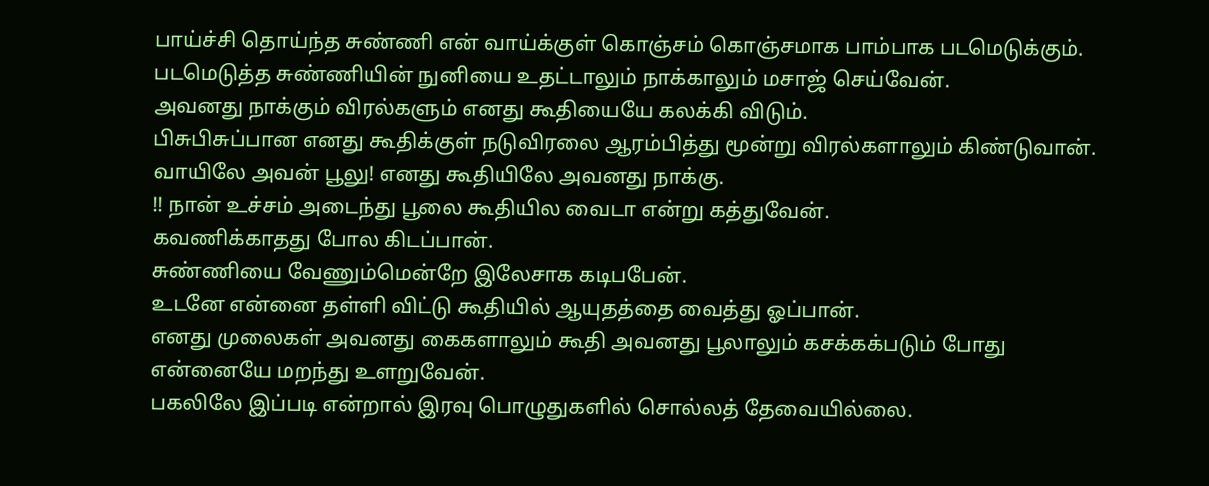பாய்ச்சி தொய்ந்த சுண்ணி என் வாய்க்குள் கொஞ்சம் கொஞ்சமாக பாம்பாக படமெடுக்கும்.
படமெடுத்த சுண்ணியின் நுனியை உதட்டாலும் நாக்காலும் மசாஜ் செய்வேன்.
அவனது நாக்கும் விரல்களும் எனது கூதியையே கலக்கி விடும்.
பிசுபிசுப்பான எனது கூதிக்குள் நடுவிரலை ஆரம்பித்து மூன்று விரல்களாலும் கிண்டுவான்.
வாயிலே அவன் பூலு! எனது கூதியிலே அவனது நாக்கு.
!! நான் உச்சம் அடைந்து பூலை கூதியில வைடா என்று கத்துவேன்.
கவணிக்காதது போல கிடப்பான்.
சுண்ணியை வேணும்மென்றே இலேசாக கடிபபேன்.
உடனே என்னை தள்ளி விட்டு கூதியில் ஆயுதத்தை வைத்து ஓப்பான்.
எனது முலைகள் அவனது கைகளாலும் கூதி அவனது பூலாலும் கசக்கக்படும் போது என்னையே மறந்து உளறுவேன்.
பகலிலே இப்படி என்றால் இரவு பொழுதுகளில் சொல்லத் தேவையில்லை.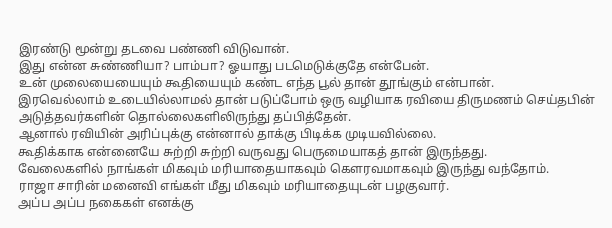இரண்டு மூன்று தடவை பண்ணி விடுவான்.
இது என்ன சுண்ணியா? பாம்பா? ஓயாது படமெடுக்குதே என்பேன்.
உன் முலையையையும் கூதியையும் கண்ட எந்த பூல் தான் தூங்கும் என்பான்.
இரவெல்லாம் உடையில்லாமல் தான் படுப்போம் ஒரு வழியாக ரவியை திருமணம் செய்தபின் அடுத்தவர்களின் தொல்லைகளிலிருந்து தப்பித்தேன்.
ஆனால் ரவியின் அரிப்புக்கு என்னால் தாக்கு பிடிக்க முடியவில்லை.
கூதிக்காக என்னையே சுற்றி சுற்றி வருவது பெருமையாகத் தான் இருந்தது.
வேலைகளில் நாங்கள் மிகவும் மரியாதையாகவும் கெளரவமாகவும் இருந்து வந்தோம்.
ராஜா சாரின் மனைவி எங்கள் மீது மிகவும் மரியாதையுடன் பழகுவார்.
அப்ப அப்ப நகைகள் எனக்கு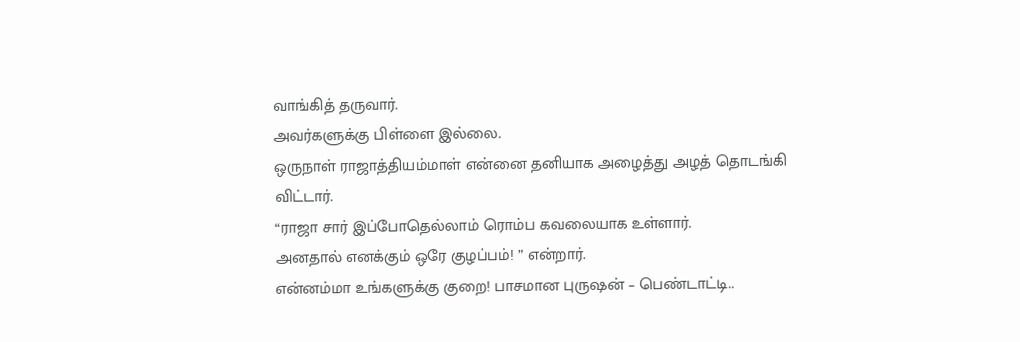வாங்கித் தருவார்.
அவர்களுக்கு பிள்ளை இல்லை.
ஒருநாள் ராஜாத்தியம்மாள் என்னை தனியாக அழைத்து அழத் தொடங்கி விட்டார்.
“ராஜா சார் இப்போதெல்லாம் ரொம்ப கவலையாக உள்ளார்.
அனதால் எனக்கும் ஒரே குழப்பம்! ” என்றார்.
என்னம்மா உங்களுக்கு குறை! பாசமான புருஷன் – பெண்டாட்டி..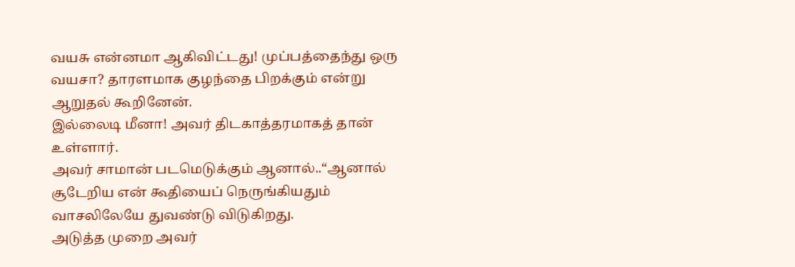வயசு என்னமா ஆகிவிட்டது! முப்பத்தைந்து ஒரு வயசா? தாரளமாக குழந்தை பிறக்கும் என்று ஆறுதல் கூறினேன்.
இல்லைடி மீனா! அவர் திடகாத்தரமாகத் தான் உள்ளார்.
அவர் சாமான் படமெடுக்கும் ஆனால்..“ஆனால் சூடேறிய என் கூதியைப் நெருங்கியதும் வாசலிலேயே துவண்டு விடுகிறது.
அடுத்த முறை அவர்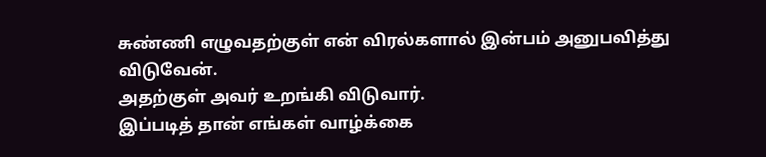சுண்ணி எழுவதற்குள் என் விரல்களால் இன்பம் அனுபவித்து விடுவேன்.
அதற்குள் அவர் உறங்கி விடுவார்.
இப்படித் தான் எங்கள் வாழ்க்கை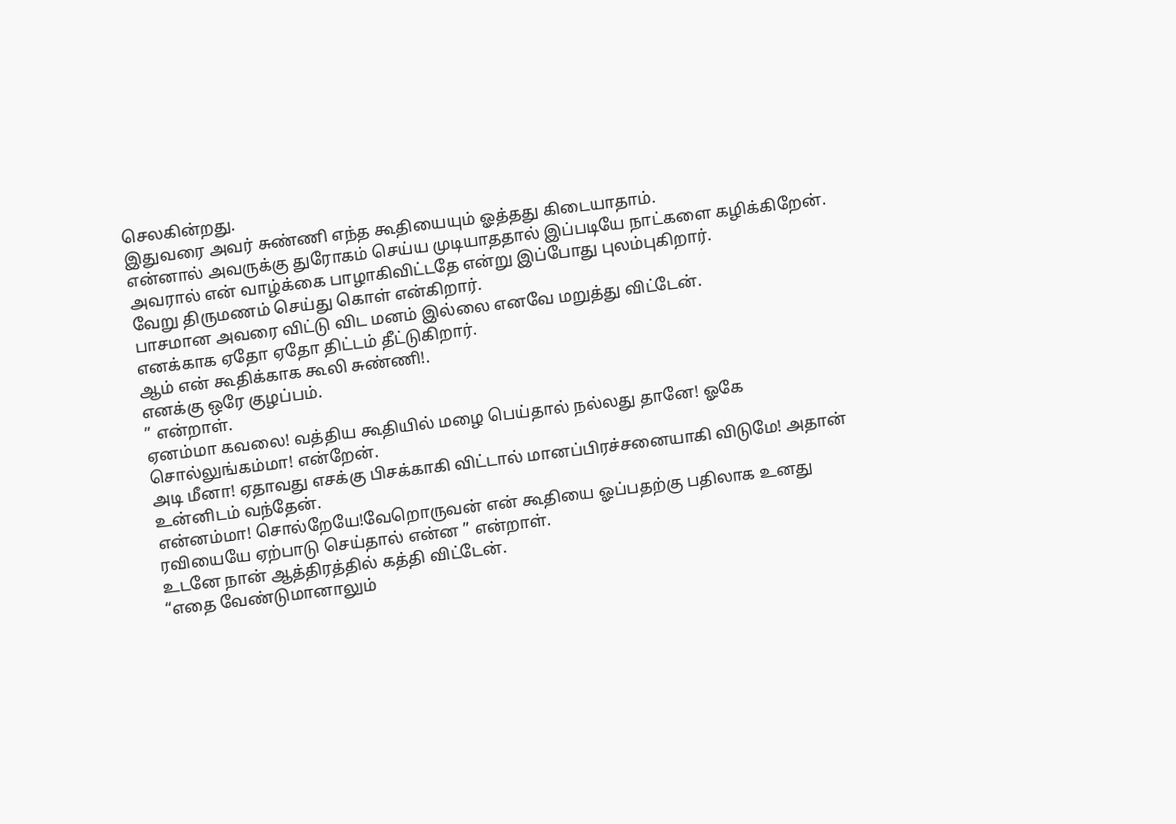செலகின்றது.
இதுவரை அவர் சுண்ணி எந்த கூதியையும் ஓத்தது கிடையாதாம்.
என்னால் அவருக்கு துரோகம் செய்ய முடியாததால் இப்படியே நாட்களை கழிக்கிறேன்.
அவரால் என் வாழ்க்கை பாழாகிவிட்டதே என்று இப்போது புலம்புகிறார்.
வேறு திருமணம் செய்து கொள் என்கிறார்.
பாசமான அவரை விட்டு விட மனம் இல்லை எனவே மறுத்து விட்டேன்.
எனக்காக ஏதோ ஏதோ திட்டம் தீட்டுகிறார்.
ஆம் என் கூதிக்காக கூலி சுண்ணி!.
எனக்கு ஒரே குழப்பம்.
” என்றாள்.
ஏனம்மா கவலை! வத்திய கூதியில் மழை பெய்தால் நல்லது தானே! ஓகே சொல்லுங்கம்மா! என்றேன்.
அடி மீனா! ஏதாவது எசக்கு பிசக்காகி விட்டால் மானப்பிரச்சனையாகி விடுமே! அதான் உன்னிடம் வந்தேன்.
என்னம்மா! சொல்றேயே!வேறொருவன் என் கூதியை ஓப்பதற்கு பதிலாக உனது ரவியையே ஏற்பாடு செய்தால் என்ன ” என்றாள்.
உடனே நான் ஆத்திரத்தில் கத்தி விட்டேன்.
“எதை வேண்டுமானாலும்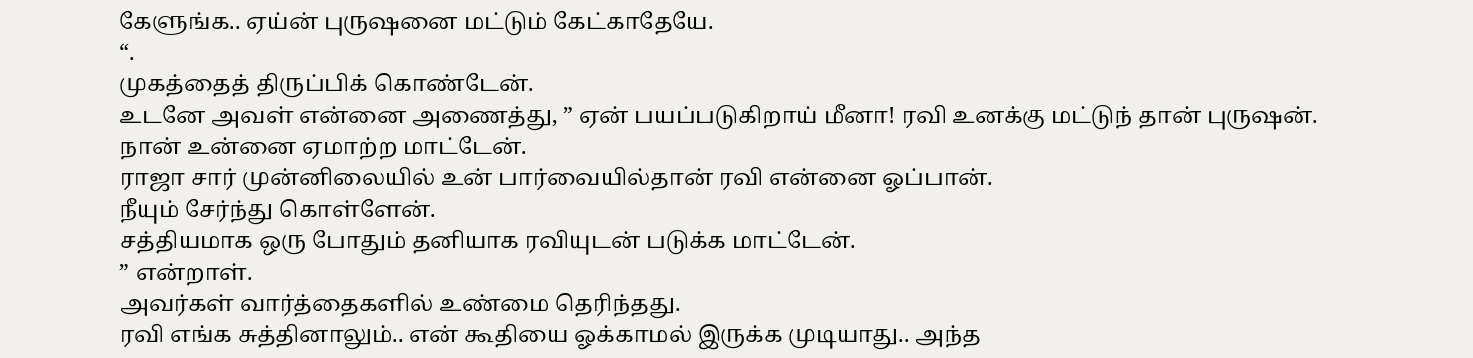கேளுங்க.. ஏய்ன் புருஷனை மட்டும் கேட்காதேயே.
“.
முகத்தைத் திருப்பிக் கொண்டேன்.
உடனே அவள் என்னை அணைத்து, ” ஏன் பயப்படுகிறாய் மீனா! ரவி உனக்கு மட்டுந் தான் புருஷன்.
நான் உன்னை ஏமாற்ற மாட்டேன்.
ராஜா சார் முன்னிலையில் உன் பார்வையில்தான் ரவி என்னை ஓப்பான்.
நீயும் சேர்ந்து கொள்ளேன்.
சத்தியமாக ஒரு போதும் தனியாக ரவியுடன் படுக்க மாட்டேன்.
” என்றாள்.
அவர்கள் வார்த்தைகளில் உண்மை தெரிந்தது.
ரவி எங்க சுத்தினாலும்.. என் கூதியை ஓக்காமல் இருக்க முடியாது.. அந்த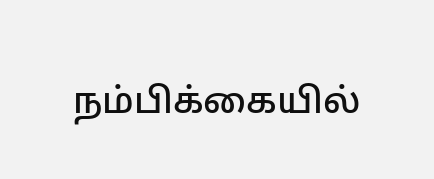நம்பிக்கையில்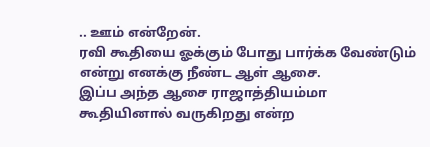.. ஊம் என்றேன்.
ரவி கூதியை ஓக்கும் போது பார்க்க வேண்டும் என்று எனக்கு நீண்ட ஆள் ஆசை.
இப்ப அந்த ஆசை ராஜாத்தியம்மா கூதியினால் வருகிறது என்ற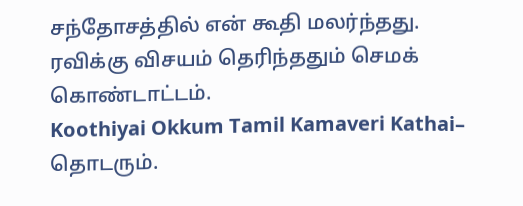சந்தோசத்தில் என் கூதி மலர்ந்தது.
ரவிக்கு விசயம் தெரிந்ததும் செமக் கொண்டாட்டம்.
Koothiyai Okkum Tamil Kamaveri Kathai– தொடரும்.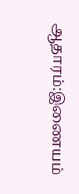ஆதாரம்:இணையம்